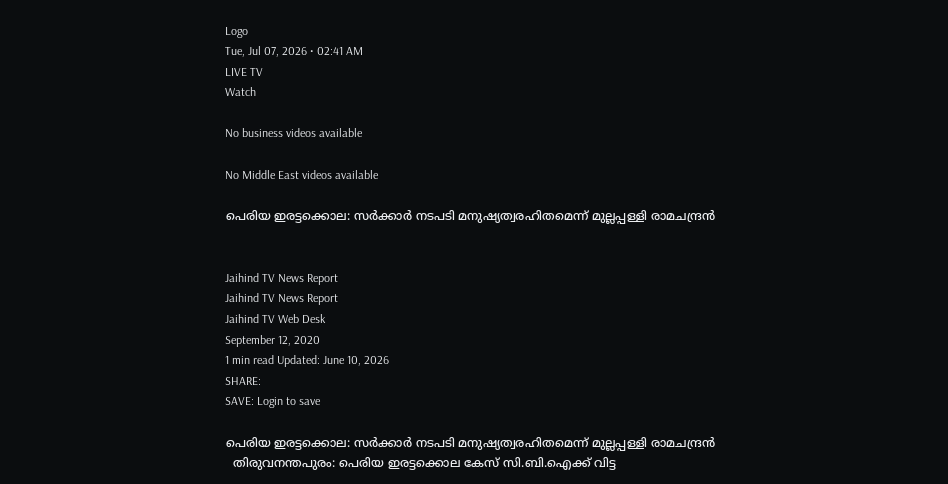Logo
Tue, Jul 07, 2026 • 02:41 AM
LIVE TV
Watch

No business videos available

No Middle East videos available

പെരിയ ഇരട്ടക്കൊല: സര്‍ക്കാര്‍ നടപടി മനുഷ്യത്വരഹിതമെന്ന് മുല്ലപ്പള്ളി രാമചന്ദ്രന്‍


Jaihind TV News Report
Jaihind TV News Report
Jaihind TV Web Desk
September 12, 2020
1 min read Updated: June 10, 2026
SHARE:
SAVE: Login to save

പെരിയ ഇരട്ടക്കൊല: സര്‍ക്കാര്‍ നടപടി മനുഷ്യത്വരഹിതമെന്ന് മുല്ലപ്പള്ളി രാമചന്ദ്രന്‍
  തിരുവനന്തപുരം: പെരിയ ഇരട്ടക്കൊല കേസ് സി.ബി.ഐക്ക് വിട്ട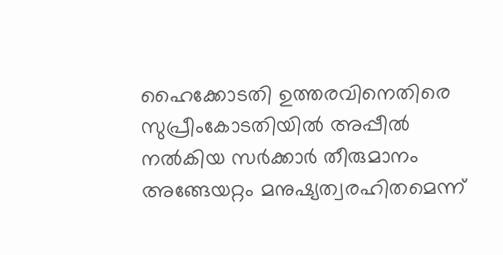ഹൈക്കോടതി ഉത്തരവിനെതിരെ സുപ്രീംകോടതിയില്‍ അപ്പീല്‍ നല്‍കിയ സര്‍ക്കാര്‍ തീരുമാനം അങ്ങേയറ്റം മനുഷ്യത്വരഹിതമെന്ന്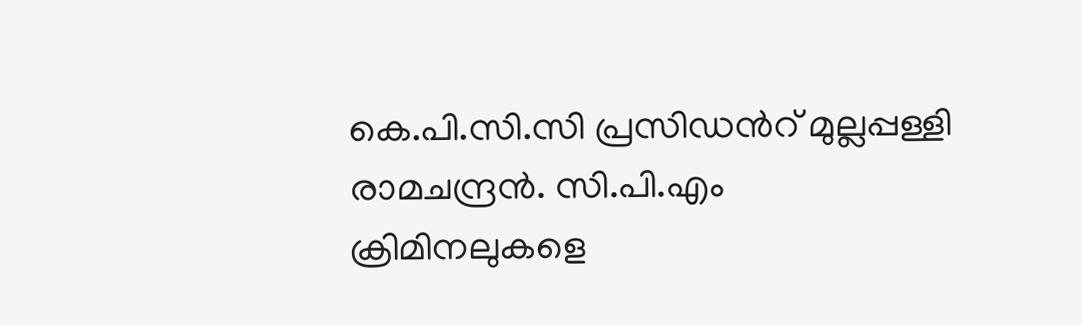കെ.പി.സി.സി പ്രസിഡന്‍റ് മുല്ലപ്പള്ളി രാമചന്ദ്രന്‍. സി.പി.എം ക്രിമിനലുകളെ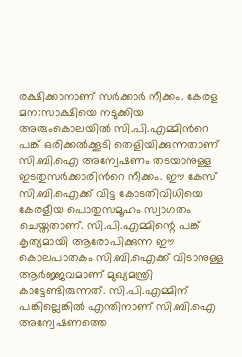രക്ഷിക്കാനാണ് സര്‍ക്കാര്‍ നീക്കം. കേരള മന:സാക്ഷിയെ നടുക്കിയ അരുംകൊലയില്‍ സി.പി.എമ്മിന്‍റെ പങ്ക് ഒരിക്കല്‍ക്കൂടി തെളിയിക്കുന്നതാണ് സി.ബി.ഐ അന്വേഷണം തടയാനുള്ള ഇടതുസര്‍ക്കാരിന്‍റെ നീക്കം. ഈ കേസ് സി.ബി.ഐക്ക് വിട്ട കോടതിവിധിയെ കേരളീയ പൊതുസമൂഹം സ്വാഗതം ചെയ്തതാണ്. സി.പി.എമ്മിന്റെ പങ്ക് കൃത്യമായി ആരോപിക്കുന്ന ഈ കൊലപാതകം സി.ബി.ഐക്ക് വിടാനുള്ള ആര്‍ജ്ജവമാണ് മുഖ്യമന്ത്രി കാട്ടേണ്ടിരുന്നത്. സി.പി.എമ്മിന് പങ്കില്ലെങ്കില്‍ എന്തിനാണ് സി.ബി.ഐ അന്വേഷണത്തെ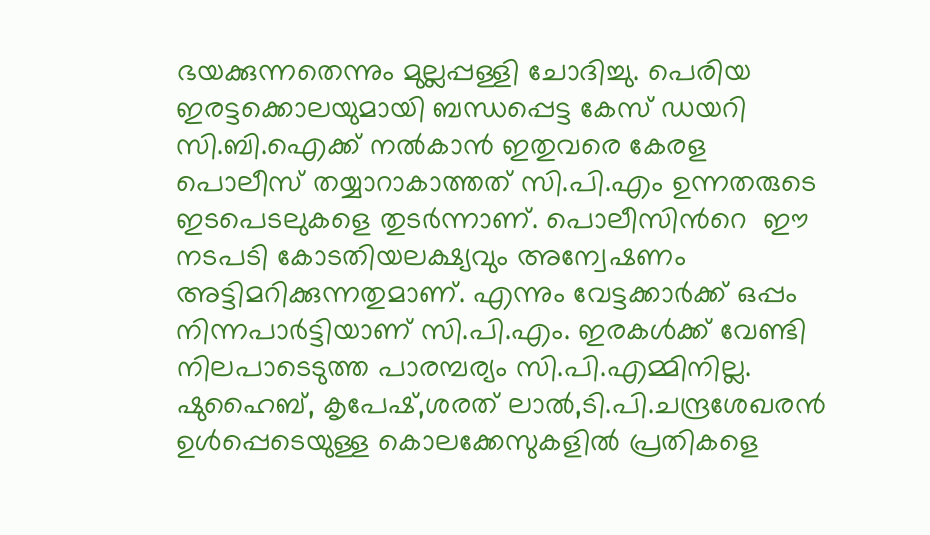ഭയക്കുന്നതെന്നും മുല്ലപ്പള്ളി ചോദിച്ചു. പെരിയ ഇരട്ടക്കൊലയുമായി ബന്ധപ്പെട്ട കേസ് ഡയറി സി.ബി.ഐക്ക് നല്‍കാന്‍ ഇതുവരെ കേരള പൊലീസ് തയ്യാറാകാത്തത് സി.പി.എം ഉന്നതരുടെ ഇടപെടലുകളെ തുടര്‍ന്നാണ്. പൊലീസിന്‍റെ  ഈ നടപടി കോടതിയലക്ഷ്യവും അന്വേഷണം അട്ടിമറിക്കുന്നതുമാണ്. എന്നും വേട്ടക്കാര്‍ക്ക് ഒപ്പം നിന്നപാര്‍ട്ടിയാണ് സി.പി.എം. ഇരകള്‍ക്ക് വേണ്ടി നിലപാടെടുത്ത പാരമ്പര്യം സി.പി.എമ്മിനില്ല. ഷുഹൈബ്, കൃപേഷ്,ശരത് ലാല്‍,ടി.പി.ചന്ദ്രശേഖരന്‍ ഉള്‍പ്പെടെയുള്ള കൊലക്കേസുകളില്‍ പ്രതികളെ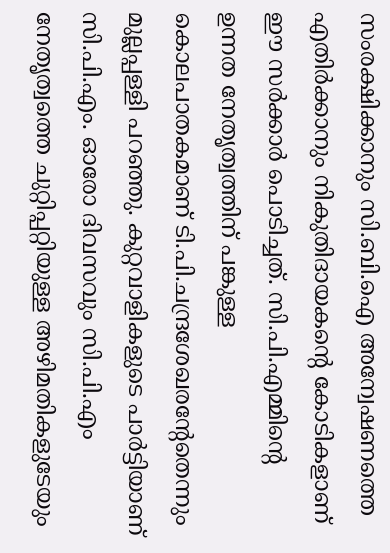സംരക്ഷിക്കാനും സി.ബി.ഐ അന്വേഷണത്തെ എതിര്‍ക്കാനും നികുതിദായകന്‍റെ കോടികളാണ് ഈ സര്‍ക്കാര്‍ പൊടിച്ചത്. സി.പി.എമ്മിന്‍റെ  ഉന്നത നേതൃത്വത്തിന് പങ്കുള്ള കൊലപാതകമാണ് ടി.പി.ചന്ദ്രശേഖരന്‍റേതെന്നും  മുല്ലപ്പള്ളി പറഞ്ഞു. കുറ്റവാളികളുടെ പാര്‍ട്ടിയാണ് സി.പി.എം. ഓരോ ദിവസവും സി.പി.എം നേതൃത്വത്തെ ചുറ്റിപ്പറ്റിയുള്ള അഴിമതികളുടേയും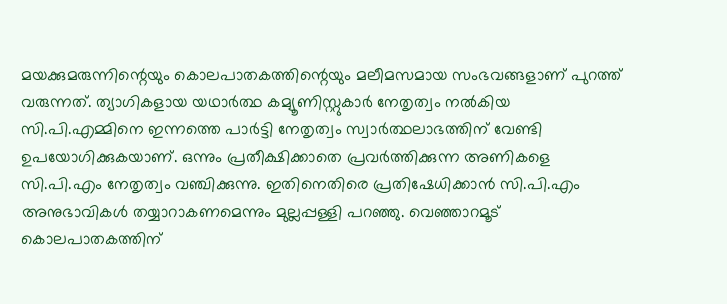മയക്കുമരുന്നിന്റെയും കൊലപാതകത്തിന്റെയും മലീമസമായ സംഭവങ്ങളാണ് പുറത്ത് വരുന്നത്. ത്യാഗികളായ യഥാര്‍ത്ഥ കമ്യൂണിസ്റ്റുകാര്‍ നേതൃത്വം നല്‍കിയ സി.പി.എമ്മിനെ ഇന്നത്തെ പാര്‍ട്ടി നേതൃത്വം സ്വാര്‍ത്ഥലാഭത്തിന് വേണ്ടി ഉപയോഗിക്കുകയാണ്. ഒന്നും പ്രതീക്ഷിക്കാതെ പ്രവര്‍ത്തിക്കുന്ന അണികളെ സി.പി.എം നേതൃത്വം വഞ്ചിക്കുന്നു. ഇതിനെതിരെ പ്രതിഷേധിക്കാന്‍ സി.പി.എം അനുഭാവികള്‍ തയ്യാറാകണമെന്നും മുല്ലപ്പള്ളി പറഞ്ഞു. വെഞ്ഞാറമൂട് കൊലപാതകത്തിന്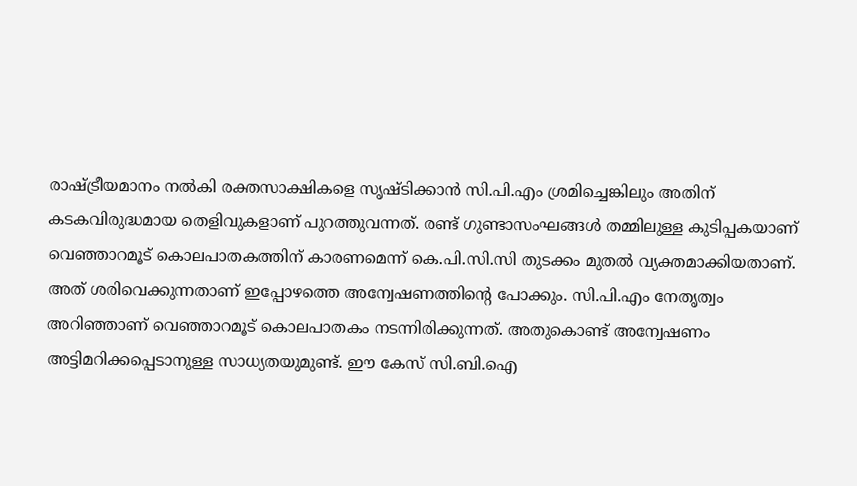രാഷ്ട്രീയമാനം നല്‍കി രക്തസാക്ഷികളെ സൃഷ്ടിക്കാന്‍ സി.പി.എം ശ്രമിച്ചെങ്കിലും അതിന് കടകവിരുദ്ധമായ തെളിവുകളാണ് പുറത്തുവന്നത്. രണ്ട് ഗുണ്ടാസംഘങ്ങള്‍ തമ്മിലുള്ള കുടിപ്പകയാണ് വെഞ്ഞാറമൂട് കൊലപാതകത്തിന് കാരണമെന്ന് കെ.പി.സി.സി തുടക്കം മുതല്‍ വ്യക്തമാക്കിയതാണ്. അത് ശരിവെക്കുന്നതാണ് ഇപ്പോഴത്തെ അന്വേഷണത്തിന്‍റെ പോക്കും. സി.പി.എം നേതൃത്വം അറിഞ്ഞാണ് വെഞ്ഞാറമൂട് കൊലപാതകം നടന്നിരിക്കുന്നത്. അതുകൊണ്ട് അന്വേഷണം അട്ടിമറിക്കപ്പെടാനുള്ള സാധ്യതയുമുണ്ട്. ഈ കേസ് സി.ബി.ഐ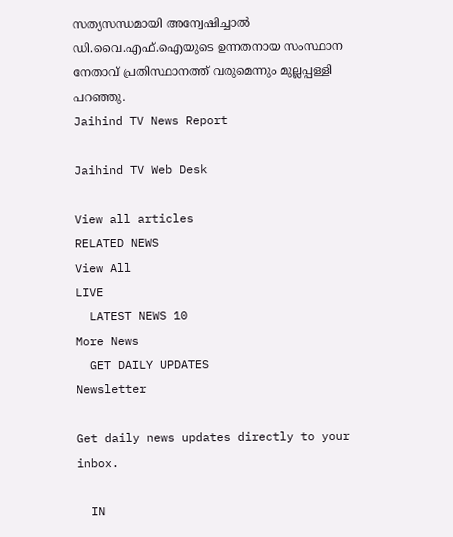സത്യസന്ധമായി അന്വേഷിച്ചാല്‍ ഡി.വൈ.എഫ്.ഐയുടെ ഉന്നതനായ സംസ്ഥാന നേതാവ് പ്രതിസ്ഥാനത്ത് വരുമെന്നും മുല്ലപ്പള്ളി പറഞ്ഞു.
Jaihind TV News Report

Jaihind TV Web Desk

View all articles
RELATED NEWS
View All
LIVE
  LATEST NEWS 10
More News
  GET DAILY UPDATES
Newsletter

Get daily news updates directly to your inbox.

  IN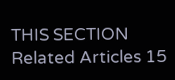THIS SECTION
Related Articles 15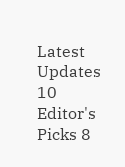Latest Updates 10
Editor's Picks 8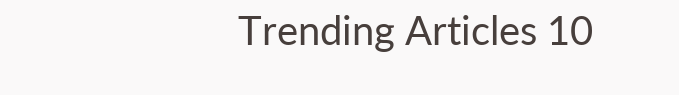Trending Articles 10